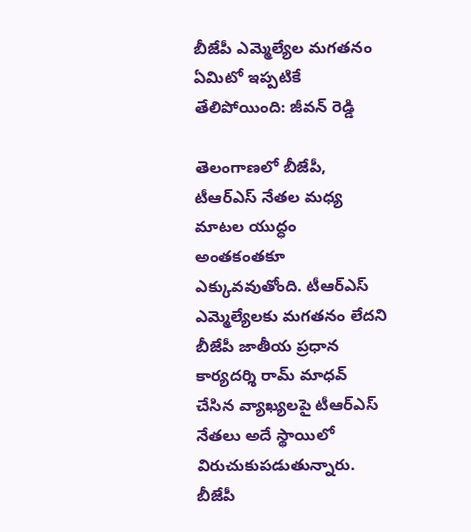బీజేపీ ఎమ్మెల్యేల మగతనం ఏమిటో ఇప్పటికే తేలిపోయింది: జీవన్ రెడ్డి

తెలంగాణలో బీజేపీ, టీఆర్ఎస్ నేతల మధ్య మాటల యుద్ధం అంతకంతకూ ఎక్కువవుతోంది. టీఆర్ఎస్ ఎమ్మెల్యేలకు మగతనం లేదని బీజేపీ జాతీయ ప్రధాన కార్యదర్శి రామ్ మాధవ్ చేసిన వ్యాఖ్యలపై టీఆర్ఎస్ నేతలు అదే స్థాయిలో విరుచుకుపడుతున్నారు. బీజేపీ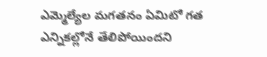ఎమ్మెల్యేల మగతనం ఏమిటో గత ఎన్నికల్లోనే తేలిపోయిందని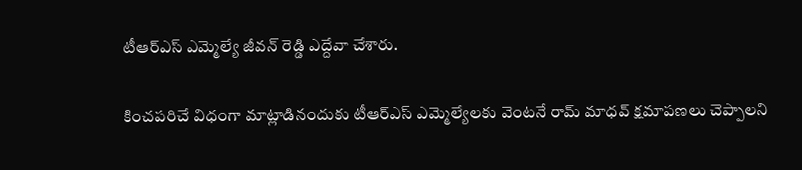టీఆర్ఎస్ ఎమ్మెల్యే జీవన్ రెడ్డి ఎద్దేవా చేశారు.

కించపరిచే విధంగా మాట్లాడినందుకు టీఆర్ఎస్ ఎమ్మెల్యేలకు వెంటనే రామ్ మాధవ్ క్షమాపణలు చెప్పాలని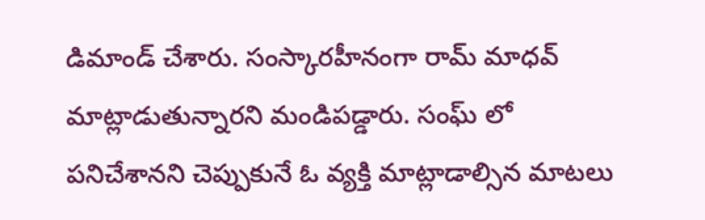డిమాండ్ చేశారు. సంస్కారహీనంగా రామ్ మాధవ్ మాట్లాడుతున్నారని మండిపడ్డారు. సంఘ్ లో పనిచేశానని చెప్పుకునే ఓ వ్యక్తి మాట్లాడాల్సిన మాటలు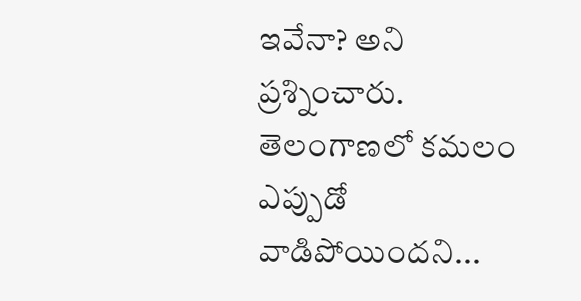ఇవేనా? అని ప్రశ్నించారు. తెలంగాణలో కమలం ఎప్పుడో వాడిపోయిందని...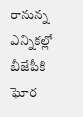రానున్న ఎన్నికల్లో బీజేపీకి ఘోర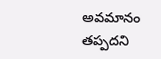అవమానం తప్పదని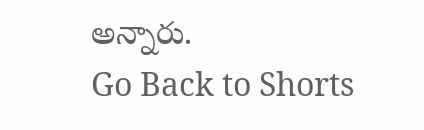అన్నారు.
Go Back to Shorts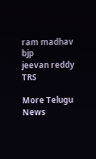ram madhav
bjp
jeevan reddy
TRS

More Telugu News